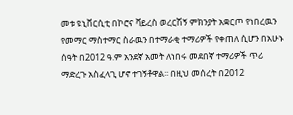መቱ ዩኒቨርሲቲ በኮሮና ቫይረስ ወረርሽኝ ምክንያት አቋርጦ የነበረዉን የመማር ማስተማር ስራዉን በተማራቂ ተማሪዎች የቀጠለ ሲሆን በአሁኑ ሰዓት በ2012 ዓ.ም አንደኛ አመት ለነበሩ መደበኛ ተማሪዎች ጥሪ ማድረጉ አስፈላጊ ሆኖ ተገኝቶዋል፡፡ በዚህ መሰረት በ2012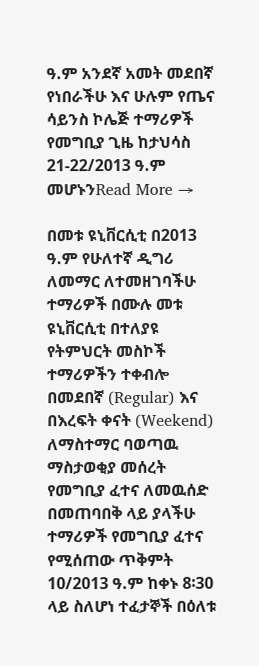ዓ.ም አንደኛ አመት መደበኛ የነበራችሁ እና ሁሉም የጤና ሳይንስ ኮሌጅ ተማሪዎች የመግቢያ ጊዜ ከታህሳስ 21-22/2013 ዓ.ም መሆኑንRead More →

በመቱ ዩኒቨርሲቲ በ2013 ዓ.ም የሁለተኛ ዲግሪ ለመማር ለተመዘገባችሁ ተማሪዎች በሙሉ መቱ ዩኒቨርሲቲ በተለያዩ የትምህርት መስኮች ተማሪዎችን ተቀብሎ በመደበኛ (Regular) እና በእረፍት ቀናት (Weekend) ለማስተማር ባወጣዉ ማስታወቂያ መሰረት የመግቢያ ፈተና ለመዉሰድ በመጠባበቅ ላይ ያላችሁ ተማሪዎች የመግቢያ ፈተና የሚሰጠው ጥቅምት 10/2013 ዓ.ም ከቀኑ 8፡30 ላይ ስለሆነ ተፈታኞች በዕለቱ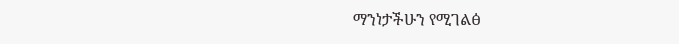ማንነታችሁን የሚገልፅ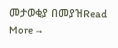መታወቂያ በመያዝRead More →